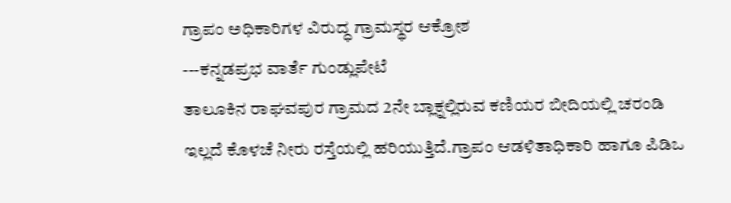ಗ್ರಾಪಂ ಅಧಿಕಾರಿಗಳ ವಿರುದ್ಧ ಗ್ರಾಮಸ್ಥರ ಆಕ್ರೋಶ
---ಕನ್ನಡಪ್ರಭ ವಾರ್ತೆ ಗುಂಡ್ಲುಪೇಟೆ
ತಾಲೂಕಿನ ರಾಘವಪುರ ಗ್ರಾಮದ 2ನೇ ಬ್ಲಾಕ್ನಲ್ಲಿರುವ ಕಣಿಯರ ಬೀದಿಯಲ್ಲಿ ಚರಂಡಿ ಇಲ್ಲದೆ ಕೊಳಚೆ ನೀರು ರಸ್ತೆಯಲ್ಲಿ ಹರಿಯುತ್ತಿದೆ.ಗ್ರಾಪಂ ಆಡಳಿತಾಧಿಕಾರಿ ಹಾಗೂ ಪಿಡಿಒ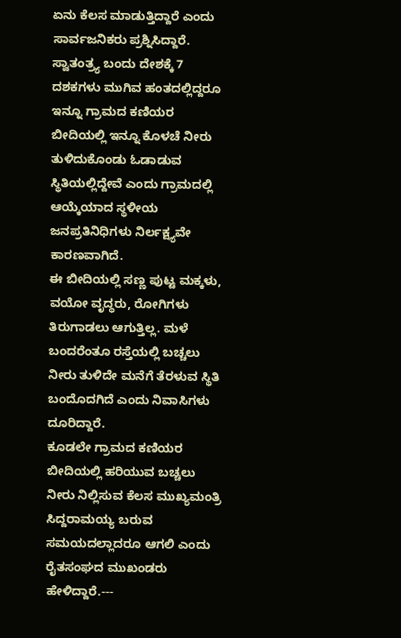ಏನು ಕೆಲಸ ಮಾಡುತ್ತಿದ್ದಾರೆ ಎಂದು ಸಾರ್ವಜನಿಕರು ಪ್ರಶ್ನಿಸಿದ್ದಾರೆ.
ಸ್ವಾತಂತ್ರ್ಯ ಬಂದು ದೇಶಕ್ಕೆ 7 ದಶಕಗಳು ಮುಗಿವ ಹಂತದಲ್ಲಿದ್ದರೂ ಇನ್ನೂ ಗ್ರಾಮದ ಕಣಿಯರ ಬೀದಿಯಲ್ಲಿ ಇನ್ನೂ ಕೊಳಚೆ ನೀರು ತುಳಿದುಕೊಂಡು ಓಡಾಡುವ ಸ್ಥಿತಿಯಲ್ಲಿದ್ದೇವೆ ಎಂದು ಗ್ರಾಮದಲ್ಲಿ ಆಯ್ಕೆಯಾದ ಸ್ಥಳೀಯ ಜನಪ್ರತಿನಿಧಿಗಳು ನಿರ್ಲಕ್ಷ್ಯವೇ ಕಾರಣವಾಗಿದೆ.
ಈ ಬೀದಿಯಲ್ಲಿ ಸಣ್ಣ ಪುಟ್ಟ ಮಕ್ಕಳು, ವಯೋ ವೃದ್ಧರು, ರೋಗಿಗಳು ತಿರುಗಾಡಲು ಆಗುತ್ತಿಲ್ಲ. ಮಳೆ ಬಂದರೆಂತೂ ರಸ್ತೆಯಲ್ಲಿ ಬಚ್ಚಲು ನೀರು ತುಳಿದೇ ಮನೆಗೆ ತೆರಳುವ ಸ್ಥಿತಿ ಬಂದೊದಗಿದೆ ಎಂದು ನಿವಾಸಿಗಳು ದೂರಿದ್ದಾರೆ.
ಕೂಡಲೇ ಗ್ರಾಮದ ಕಣಿಯರ ಬೀದಿಯಲ್ಲಿ ಹರಿಯುವ ಬಚ್ಚಲು ನೀರು ನಿಲ್ಲಿಸುವ ಕೆಲಸ ಮುಖ್ಯಮಂತ್ರಿ ಸಿದ್ದರಾಮಯ್ಯ ಬರುವ ಸಮಯದಲ್ಲಾದರೂ ಆಗಲಿ ಎಂದು ರೈತಸಂಘದ ಮುಖಂಡರು ಹೇಳಿದ್ದಾರೆ.---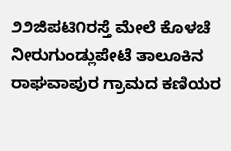೨೨ಜಿಪಟಿ೧ರಸ್ತೆ ಮೇಲೆ ಕೊಳಚೆ ನೀರುಗುಂಡ್ಲುಪೇಟೆ ತಾಲೂಕಿನ ರಾಘವಾಪುರ ಗ್ರಾಮದ ಕಣಿಯರ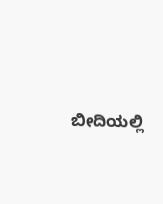ಬೀದಿಯಲ್ಲಿ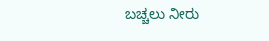ಬಚ್ಚಲು ನೀರು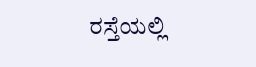ರಸ್ತೆಯಲ್ಲಿ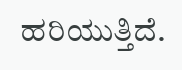ಹರಿಯುತ್ತಿದೆ.